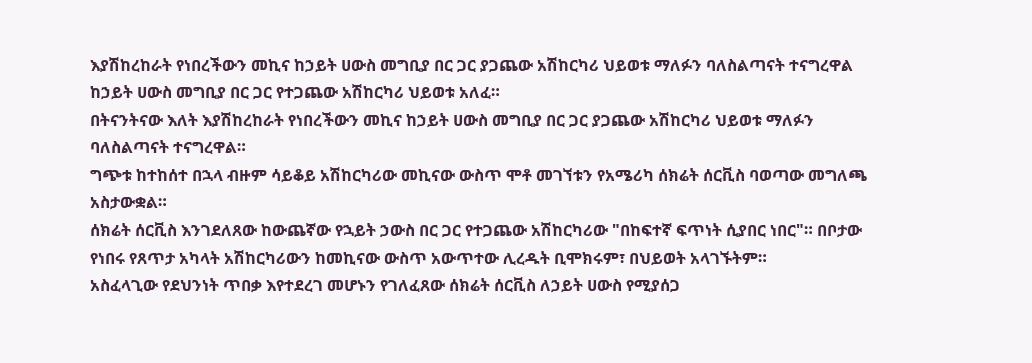እያሽከረከራት የነበረችውን መኪና ከኃይት ሀውስ መግቢያ በር ጋር ያጋጨው አሽከርካሪ ህይወቱ ማለፉን ባለስልጣናት ተናግረዋል
ከኃይት ሀውስ መግቢያ በር ጋር የተጋጨው አሽከርካሪ ህይወቱ አለፈ።
በትናንትናው እለት እያሽከረከራት የነበረችውን መኪና ከኃይት ሀውስ መግቢያ በር ጋር ያጋጨው አሽከርካሪ ህይወቱ ማለፉን ባለስልጣናት ተናግረዋል።
ግጭቱ ከተከሰተ በኋላ ብዙም ሳይቆይ አሽከርካሪው መኪናው ውስጥ ሞቶ መገኘቱን የአሜሪካ ሰክሬት ሰርቪስ ባወጣው መግለጫ አስታውቋል።
ሰክሬት ሰርቪስ እንገደለጸው ከውጨኛው የኋይት ኃውስ በር ጋር የተጋጨው አሽከርካሪው "በከፍተኛ ፍጥነት ሲያበር ነበር"። በቦታው የነበሩ የጸጥታ አካላት አሽከርካሪውን ከመኪናው ውስጥ አውጥተው ሊረዱት ቢሞክሩም፣ በህይወት አላገኙትም።
አስፈላጊው የደህንነት ጥበቃ እየተደረገ መሆኑን የገለፈጸው ሰክሬት ሰርቪስ ለኃይት ሀውስ የሚያሰጋ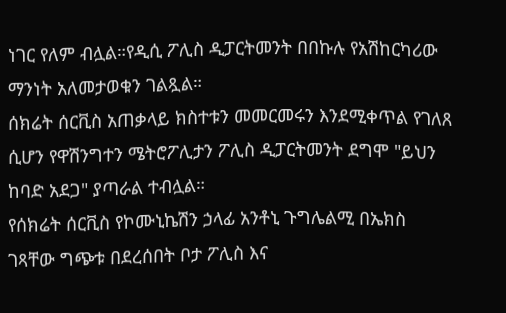ነገር የለም ብሏል።የዲሲ ፖሊስ ዲፓርትመንት በበኩሉ የአሽከርካሪው ማንነት አለመታወቁን ገልጿል።
ሰክሬት ሰርቪስ አጠቃላይ ክስተቱን መመርመሩን እንደሚቀጥል የገለጸ ሲሆን የዋሽንግተን ሜትሮፖሊታን ፖሊስ ዲፓርትመንት ደግሞ "ይህን ከባድ አደጋ" ያጣራል ተብሏል።
የሰክሬት ሰርቪስ የኮሙኒኬሽን ኃላፊ አንቶኒ ጉግሌልሚ በኤክስ ገጻቸው ግጭቱ በደረሰበት ቦታ ፖሊስ እና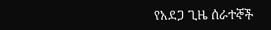የአደጋ ጊዜ ሰራተኞች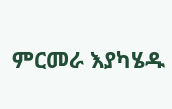ምርመራ እያካሄዱ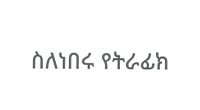ስለነበሩ የትራፊክ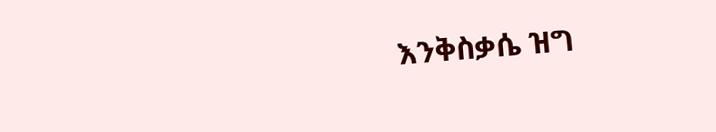እንቅስቃሴ ዝግ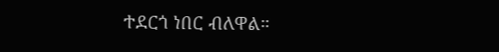ተደርጎ ነበር ብለዋል።